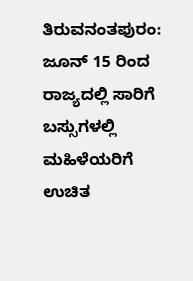ತಿರುವನಂತಪುರಂ: ಜೂನ್ 15 ರಿಂದ ರಾಜ್ಯದಲ್ಲಿ ಸಾರಿಗೆ ಬಸ್ಸುಗಳಲ್ಲಿ ಮಹಿಳೆಯರಿಗೆ ಉಚಿತ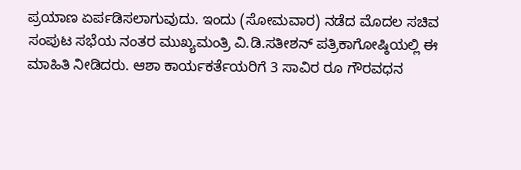ಪ್ರಯಾಣ ಏರ್ಪಡಿಸಲಾಗುವುದು. ಇಂದು (ಸೋಮವಾರ) ನಡೆದ ಮೊದಲ ಸಚಿವ ಸಂಪುಟ ಸಭೆಯ ನಂತರ ಮುಖ್ಯಮಂತ್ರಿ ವಿ.ಡಿ.ಸತೀಶನ್ ಪತ್ರಿಕಾಗೋಷ್ಠಿಯಲ್ಲಿ ಈ ಮಾಹಿತಿ ನೀಡಿದರು. ಆಶಾ ಕಾರ್ಯಕರ್ತೆಯರಿಗೆ 3 ಸಾವಿರ ರೂ ಗೌರವಧನ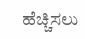ಹೆಚ್ಚಿಸಲು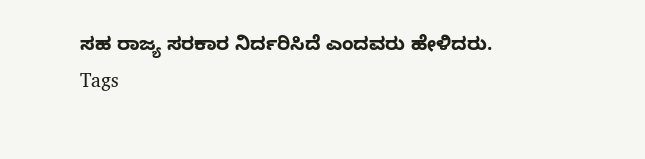ಸಹ ರಾಜ್ಯ ಸರಕಾರ ನಿರ್ದರಿಸಿದೆ ಎಂದವರು ಹೇಳಿದರು.
Tags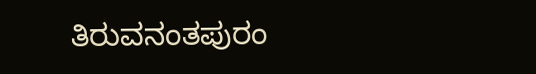ತಿರುವನಂತಪುರಂ